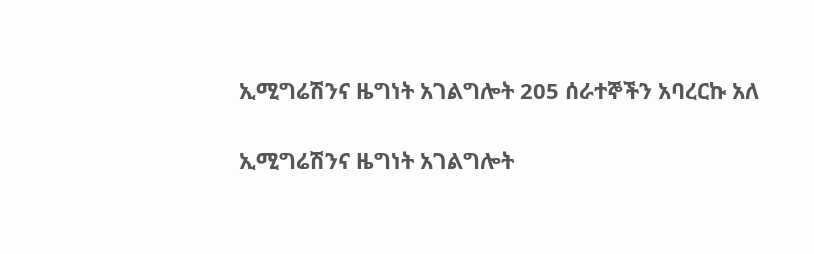ኢሚግሬሽንና ዜግነት አገልግሎት 205 ሰራተኞችን አባረርኩ አለ

ኢሚግሬሽንና ዜግነት አገልግሎት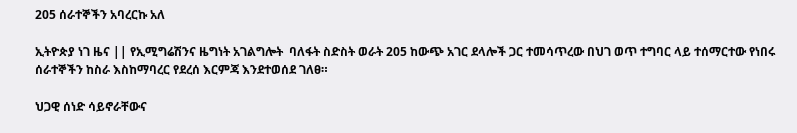205 ሰራተኞችን አባረርኩ አለ

ኢትዮጵያ ነገ ዜና || የኢሚግሬሽንና ዜግነት አገልግሎት  ባለፋት ስድስት ወራት 205 ከውጭ አገር ደላሎች ጋር ተመሳጥረው በህገ ወጥ ተግባር ላይ ተሰማርተው የነበሩ ሰራተኞችን ከስራ እስከማባረር የደረሰ እርምጃ እንደተወሰደ ገለፀ።

ህጋዊ ሰነድ ሳይኖራቸውና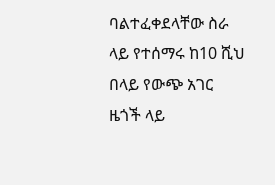ባልተፈቀደላቸው ስራ ላይ የተሰማሩ ከ10 ሺህ በላይ የውጭ አገር ዜጎች ላይ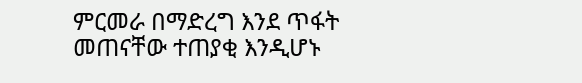ምርመራ በማድረግ እንደ ጥፋት መጠናቸው ተጠያቂ እንዲሆኑ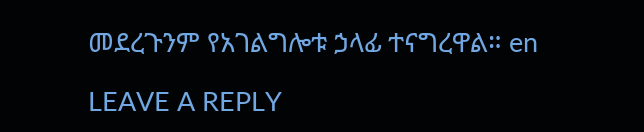መደረጉንም የአገልግሎቱ ኃላፊ ተናግረዋል። en

LEAVE A REPLY